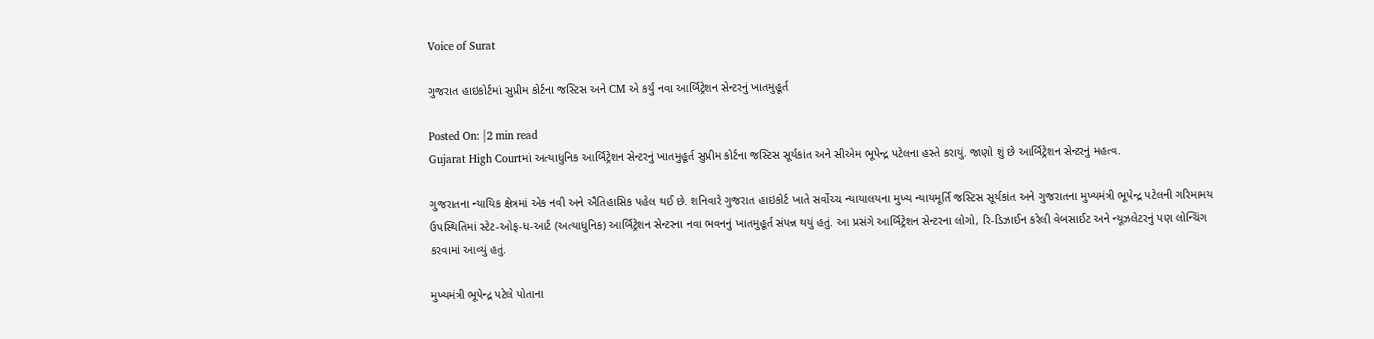Voice of Surat

ગુજરાત હાઇકોર્ટમાં સુપ્રીમ કોર્ટના જસ્ટિસ અને CM એ કર્યું નવા આર્બિટ્રેશન સેન્ટરનું ખાતમુહૂર્ત

Posted On: |2 min read
Gujarat High Courtમાં અત્યાધુનિક આર્બિટ્રેશન સેન્ટરનું ખાતમુહૂર્ત સુપ્રીમ કોર્ટના જસ્ટિસ સૂર્યકાંત અને સીએમ ભૂપેન્દ્ર પટેલના હસ્તે કરાયું. જાણો શું છે આર્બિટ્રેશન સેન્ટરનું મહત્વ.

ગુજરાતના ન્યાયિક ક્ષેત્રમાં એક નવી અને ઐતિહાસિક પહેલ થઈ છે. શનિવારે ગુજરાત હાઇકોર્ટ ખાતે સર્વોચ્ચ ન્યાયાલયના મુખ્ય ન્યાયમૂર્તિ જસ્ટિસ સૂર્યકાંત અને ગુજરાતના મુખ્યમંત્રી ભૂપેન્દ્ર પટેલની ગરિમામય ઉપસ્થિતિમાં સ્ટેટ-ઓફ-ધ-આર્ટ (અત્યાધુનિક) આર્બિટ્રેશન સેન્ટરના નવા ભવનનું ખાતમુહૂર્ત સંપન્ન થયું હતું. આ પ્રસંગે આર્બિટ્રેશન સેન્ટરના લોગો, રિ-ડિઝાઈન કરેલી વેબસાઈટ અને ન્યૂઝલેટરનું પણ લોન્ચિંગ કરવામાં આવ્યું હતું.

મુખ્યમંત્રી ભૂપેન્દ્ર પટેલે પોતાના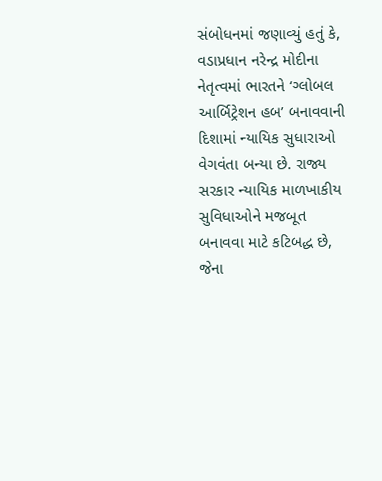સંબોધનમાં જણાવ્યું હતું કે, વડાપ્રધાન નરેન્દ્ર મોદીના નેતૃત્વમાં ભારતને ‘ગ્લોબલ આર્બિટ્રેશન હબ’ બનાવવાની દિશામાં ન્યાયિક સુધારાઓ વેગવંતા બન્યા છે. રાજ્ય સરકાર ન્યાયિક માળખાકીય સુવિધાઓને મજબૂત બનાવવા માટે કટિબદ્ધ છે, જેના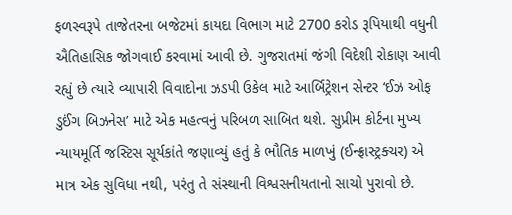ફળસ્વરૂપે તાજેતરના બજેટમાં કાયદા વિભાગ માટે 2700 કરોડ રૂપિયાથી વધુની ઐતિહાસિક જોગવાઈ કરવામાં આવી છે. ગુજરાતમાં જંગી વિદેશી રોકાણ આવી રહ્યું છે ત્યારે વ્યાપારી વિવાદોના ઝડપી ઉકેલ માટે આર્બિટ્રેશન સેન્ટર ‘ઈઝ ઓફ ડુઈંગ બિઝનેસ’ માટે એક મહત્વનું પરિબળ સાબિત થશે. સુપ્રીમ કોર્ટના મુખ્ય ન્યાયમૂર્તિ જસ્ટિસ સૂર્યકાંતે જણાવ્યું હતું કે ભૌતિક માળખું (ઈન્ફ્રાસ્ટ્રક્ચર) એ માત્ર એક સુવિધા નથી, પરંતુ તે સંસ્થાની વિશ્વસનીયતાનો સાચો પુરાવો છે.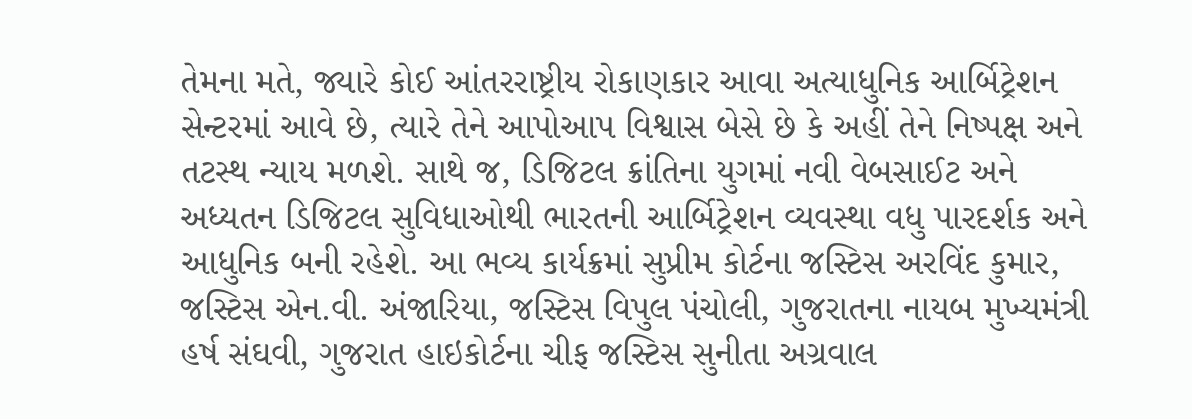તેમના મતે, જ્યારે કોઈ આંતરરાષ્ટ્રીય રોકાણકાર આવા અત્યાધુનિક આર્બિટ્રેશન સેન્ટરમાં આવે છે, ત્યારે તેને આપોઆપ વિશ્વાસ બેસે છે કે અહીં તેને નિષ્પક્ષ અને તટસ્થ ન્યાય મળશે. સાથે જ, ડિજિટલ ક્રાંતિના યુગમાં નવી વેબસાઈટ અને અધ્યતન ડિજિટલ સુવિધાઓથી ભારતની આર્બિટ્રેશન વ્યવસ્થા વધુ પારદર્શક અને આધુનિક બની રહેશે. આ ભવ્ય કાર્યક્રમાં સુપ્રીમ કોર્ટના જસ્ટિસ અરવિંદ કુમાર, જસ્ટિસ એન.વી. અંજારિયા, જસ્ટિસ વિપુલ પંચોલી, ગુજરાતના નાયબ મુખ્યમંત્રી હર્ષ સંઘવી, ગુજરાત હાઇકોર્ટના ચીફ જસ્ટિસ સુનીતા અગ્રવાલ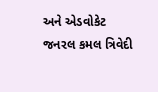અને એડવોકેટ જનરલ કમલ ત્રિવેદી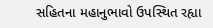સહિતના મહાનુભાવો ઉપસ્થિત રહ્યા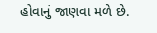હોવાનું જાણવા મળે છે.